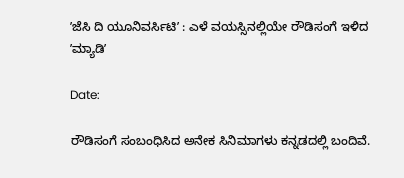ʼಜೆಸಿ ದಿ ಯೂನಿವರ್ಸಿಟಿʼ : ಎಳೆ ವಯಸ್ಸಿನಲ್ಲಿಯೇ ರೌಡಿಸಂಗೆ ಇಳಿದ ʼಮ್ಯಾಡಿʼ

Date:

ರೌಡಿಸಂಗೆ ಸಂಬಂಧಿಸಿದ ಅನೇಕ ಸಿನಿಮಾಗಳು ಕನ್ನಡದಲ್ಲಿ ಬಂದಿವೆ.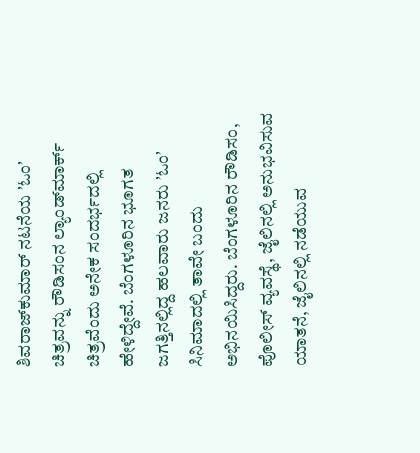ಶಿವರಾಜ್‌ಕುಮಾರ್‌ ನಟನೆಯ ʼಓಂʼ ಚಿತ್ರವನ್ನು ರೌಡಿಸಂನ ಲ್ಯಾಂಡ್‌ಮಾರ್ಕ್‌ ಚಿತ್ರವೆಂದು ಅನೇಕ ಸಂದರ್ಭದಲ್ಲಿ ಹೇಳಿದ್ದೇವೆ. ಬೆಂಗಳೂರಿನ ಭೂಗತ ಜಗತ್ತಿನಲ್ಲಿದ್ದ ಹಲವಾರು ಜನರು ʼಓಂʼ ಸಿನಿಮಾದಲ್ಲಿ ತಾವೇ ಬಂದು ಅಭಿನಯಿಸಿದ್ದರು. ಬೆಂಗಳೂರಿನ ರೌಡಿಸಂ, ಪೊಲೀಸ್‌ ವ್ಯವಸ್ಥೆ, ಜೈಲಿನಲ್ಲಿ ಅನುಭವಿಸುವ ಯಾತನೆ, ಜೈಲಿನಲ್ಲಿ ನಡೆಯುವ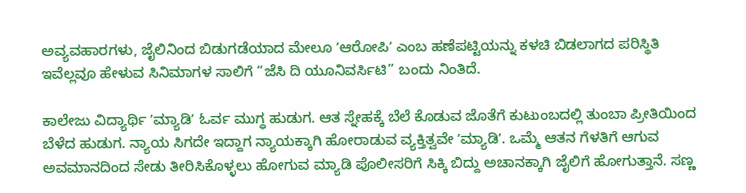ಅವ್ಯವಹಾರಗಳು, ಜೈಲಿನಿಂದ ಬಿಡುಗಡೆಯಾದ ಮೇಲೂ ʼಆರೋಪಿʼ ಎಂಬ ಹಣೆಪಟ್ಟಿಯನ್ನು ಕಳಚಿ ಬಿಡಲಾಗದ ಪರಿಸ್ಥಿತಿ ಇವೆಲ್ಲವೂ ಹೇಳುವ ಸಿನಿಮಾಗಳ ಸಾಲಿಗೆ “ಜೆಸಿ ದಿ ಯೂನಿವರ್ಸಿಟಿ” ಬಂದು ನಿಂತಿದೆ.

ಕಾಲೇಜು ವಿದ್ಯಾರ್ಥಿ ʼಮ್ಯಾಡಿʼ ಓರ್ವ ಮುಗ್ಧ ಹುಡುಗ. ಆತ ಸ್ನೇಹಕ್ಕೆ ಬೆಲೆ ಕೊಡುವ ಜೊತೆಗೆ ಕುಟುಂಬದಲ್ಲಿ ತುಂಬಾ ಪ್ರೀತಿಯಿಂದ ಬೆಳೆದ ಹುಡುಗ. ನ್ಯಾಯ ಸಿಗದೇ ಇದ್ದಾಗ ನ್ಯಾಯಕ್ಕಾಗಿ ಹೋರಾಡುವ ವ್ಯಕ್ತಿತ್ವವೇ ʼಮ್ಯಾಡಿʼ. ಒಮ್ಮೆ ಆತನ ಗೆಳತಿಗೆ ಆಗುವ ಅವಮಾನದಿಂದ ಸೇಡು ತೀರಿಸಿಕೊಳ್ಳಲು ಹೋಗುವ ಮ್ಯಾಡಿ ಪೊಲೀಸರಿಗೆ ಸಿಕ್ಕಿ ಬಿದ್ದು ಅಚಾನಕ್ಕಾಗಿ ಜೈಲಿಗೆ ಹೋಗುತ್ತಾನೆ. ಸಣ್ಣ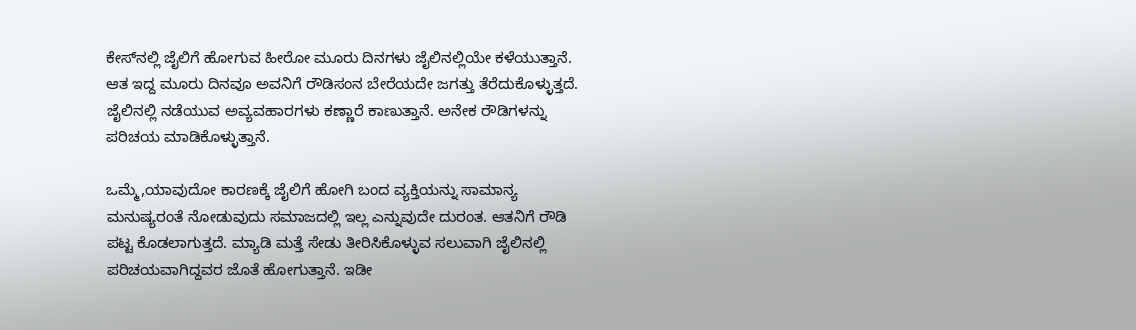ಕೇಸ್‌ನಲ್ಲಿ ಜೈಲಿಗೆ ಹೋಗುವ ಹೀರೋ ಮೂರು ದಿನಗಳು ಜೈಲಿನಲ್ಲಿಯೇ ಕಳೆಯುತ್ತಾನೆ. ಆತ ಇದ್ದ ಮೂರು ದಿನವೂ ಅವನಿಗೆ ರೌಡಿಸಂನ ಬೇರೆಯದೇ ಜಗತ್ತು ತೆರೆದುಕೊಳ್ಳುತ್ತದೆ. ಜೈಲಿನಲ್ಲಿ ನಡೆಯುವ ಅವ್ಯವಹಾರಗಳು ಕಣ್ಣಾರೆ ಕಾಣುತ್ತಾನೆ. ಅನೇಕ ರೌಡಿಗಳನ್ನು ಪರಿಚಯ ಮಾಡಿಕೊಳ್ಳುತ್ತಾನೆ.

ಒಮ್ಮೆ,ಯಾವುದೋ ಕಾರಣಕ್ಕೆ ಜೈಲಿಗೆ ಹೋಗಿ ಬಂದ ವ್ಯಕ್ತಿಯನ್ನು ಸಾಮಾನ್ಯ ಮನುಷ್ಯರಂತೆ ನೋಡುವುದು ಸಮಾಜದಲ್ಲಿ ಇಲ್ಲ ಎನ್ನುವುದೇ ದುರಂತ. ಆತನಿಗೆ ರೌಡಿ ಪಟ್ಟ ಕೊಡಲಾಗುತ್ತದೆ. ಮ್ಯಾಡಿ ಮತ್ತೆ ಸೇಡು ತೀರಿಸಿಕೊಳ್ಳುವ ಸಲುವಾಗಿ ಜೈಲಿನಲ್ಲಿ ಪರಿಚಯವಾಗಿದ್ದವರ ಜೊತೆ ಹೋಗುತ್ತಾನೆ. ಇಡೀ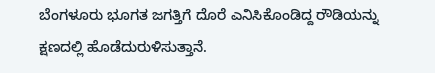ಬೆಂಗಳೂರು ಭೂಗತ ಜಗತ್ತಿಗೆ ದೊರೆ ಎನಿಸಿಕೊಂಡಿದ್ದ ರೌಡಿಯನ್ನು ಕ್ಷಣದಲ್ಲಿ ಹೊಡೆದುರುಳಿಸುತ್ತಾನೆ.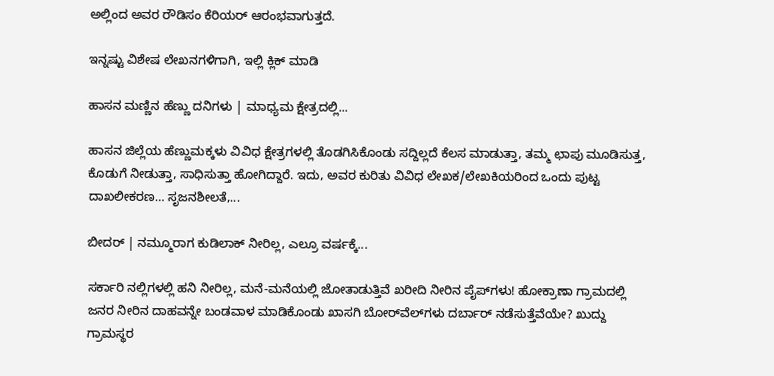ಅಲ್ಲಿಂದ ಅವರ ರೌಡಿಸಂ ಕೆರಿಯರ್‌ ಆರಂಭವಾಗುತ್ತದೆ.

ಇನ್ನಷ್ಟು ವಿಶೇಷ ಲೇಖನಗಳಿಗಾಗಿ, ಇಲ್ಲಿ ಕ್ಲಿಕ್ ಮಾಡಿ

ಹಾಸನ ಮಣ್ಣಿನ ಹೆಣ್ಣು ದನಿಗಳು | ಮಾಧ್ಯಮ ಕ್ಷೇತ್ರದಲ್ಲಿ...

ಹಾಸನ ಜಿಲ್ಲೆಯ ಹೆಣ್ಣುಮಕ್ಕಳು ವಿವಿಧ ಕ್ಷೇತ್ರಗಳಲ್ಲಿ ತೊಡಗಿಸಿಕೊಂಡು ಸದ್ದಿಲ್ಲದೆ ಕೆಲಸ ಮಾಡುತ್ತಾ, ತಮ್ಮ ಛಾಪು ಮೂಡಿಸುತ್ತ, ಕೊಡುಗೆ ನೀಡುತ್ತಾ, ಸಾಧಿಸುತ್ತಾ ಹೋಗಿದ್ದಾರೆ. ಇದು, ಅವರ ಕುರಿತು ವಿವಿಧ ಲೇಖಕ/ಲೇಖಕಿಯರಿಂದ ಒಂದು ಪುಟ್ಟ ದಾಖಲೀಕರಣ… ಸೃಜನಶೀಲತೆ,...

ಬೀದರ್ | ನಮ್ಮೂರಾಗ ಕುಡಿಲಾಕ್ ನೀರಿಲ್ಲ, ಎಲ್ರೂ ವರ್ಷಕ್ಕೆ...

ಸರ್ಕಾರಿ ನಲ್ಲಿಗಳಲ್ಲಿ ಹನಿ ನೀರಿಲ್ಲ, ಮನೆ-ಮನೆಯಲ್ಲಿ ಜೋತಾಡುತ್ತಿವೆ ಖರೀದಿ ನೀರಿನ ಪೈಪ್‌ಗಳು! ಹೋಕ್ರಾಣಾ ಗ್ರಾಮದಲ್ಲಿ ಜನರ ನೀರಿನ ದಾಹವನ್ನೇ ಬಂಡವಾಳ ಮಾಡಿಕೊಂಡು ಖಾಸಗಿ ಬೋರ್‌ವೆಲ್‌ಗಳು ದರ್ಬಾರ್‌ ನಡೆಸುತ್ತೆವೆಯೇ? ಖುದ್ದು ಗ್ರಾಮಸ್ಥರ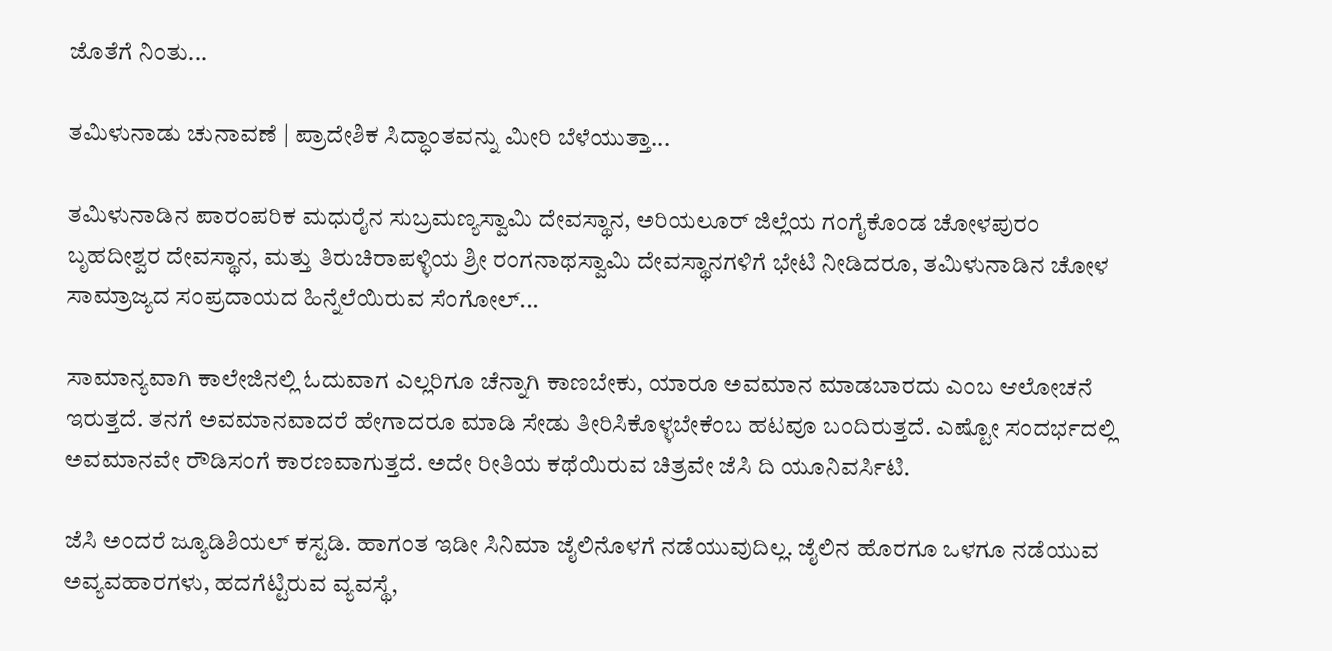ಜೊತೆಗೆ ನಿಂತು...

ತಮಿಳುನಾಡು ಚುನಾವಣೆ | ಪ್ರಾದೇಶಿಕ ಸಿದ್ಧಾಂತವನ್ನು ಮೀರಿ ಬೆಳೆಯುತ್ತಾ...

ತಮಿಳುನಾಡಿನ ಪಾರಂಪರಿಕ ಮಧುರೈನ ಸುಬ್ರಮಣ್ಯಸ್ವಾಮಿ ದೇವಸ್ಥಾನ, ಅರಿಯಲೂರ್ ಜಿಲ್ಲೆಯ ಗಂಗೈಕೊಂಡ ಚೋಳಪುರಂ ಬೃಹದೀಶ್ವರ ದೇವಸ್ಥಾನ, ಮತ್ತು ತಿರುಚಿರಾಪಳ್ಳಿಯ ಶ್ರೀ ರಂಗನಾಥಸ್ವಾಮಿ ದೇವಸ್ಥಾನಗಳಿಗೆ ಭೇಟಿ ನೀಡಿದರೂ, ತಮಿಳುನಾಡಿನ ಚೋಳ ಸಾಮ್ರಾಜ್ಯದ ಸಂಪ್ರದಾಯದ ಹಿನ್ನೆಲೆಯಿರುವ ಸೆಂಗೋಲ್...

ಸಾಮಾನ್ಯವಾಗಿ ಕಾಲೇಜಿನಲ್ಲಿ ಓದುವಾಗ ಎಲ್ಲರಿಗೂ ಚೆನ್ನಾಗಿ ಕಾಣಬೇಕು, ಯಾರೂ ಅವಮಾನ ಮಾಡಬಾರದು ಎಂಬ ಆಲೋಚನೆ ಇರುತ್ತದೆ. ತನಗೆ ಅವಮಾನವಾದರೆ ಹೇಗಾದರೂ ಮಾಡಿ ಸೇಡು ತೀರಿಸಿಕೊಳ್ಳಬೇಕೆಂಬ ಹಟವೂ ಬಂದಿರುತ್ತದೆ. ಎಷ್ಟೋ ಸಂದರ್ಭದಲ್ಲಿ ಅವಮಾನವೇ ರೌಡಿಸಂಗೆ ಕಾರಣವಾಗುತ್ತದೆ. ಅದೇ ರೀತಿಯ ಕಥೆಯಿರುವ ಚಿತ್ರವೇ ಜೆಸಿ ದಿ ಯೂನಿವರ್ಸಿಟಿ.

ಜೆಸಿ ಅಂದರೆ ಜ್ಯೂಡಿಶಿಯಲ್‌ ಕಸ್ಟಡಿ. ಹಾಗಂತ ಇಡೀ ಸಿನಿಮಾ ಜೈಲಿನೊಳಗೆ ನಡೆಯುವುದಿಲ್ಲ. ಜೈಲಿನ ಹೊರಗೂ ಒಳಗೂ ನಡೆಯುವ ಅವ್ಯವಹಾರಗಳು, ಹದಗೆಟ್ಟಿರುವ ವ್ಯವಸ್ಥೆ,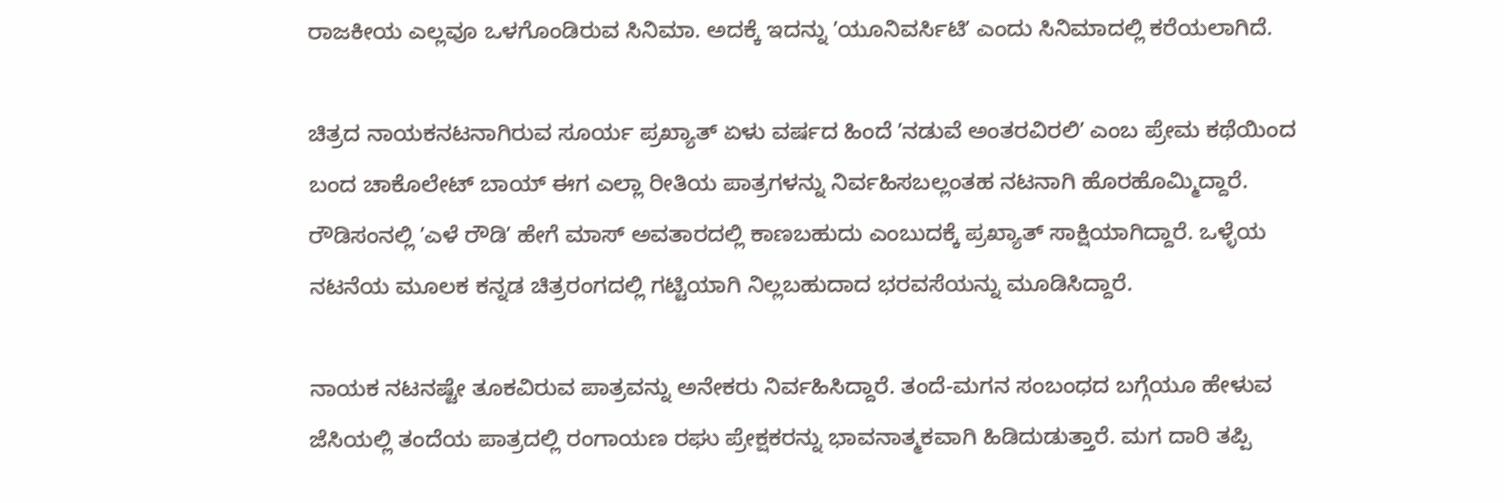ರಾಜಕೀಯ ಎಲ್ಲವೂ ಒಳಗೊಂಡಿರುವ ಸಿನಿಮಾ. ಅದಕ್ಕೆ ಇದನ್ನು ʼಯೂನಿವರ್ಸಿಟಿʼ ಎಂದು ಸಿನಿಮಾದಲ್ಲಿ ಕರೆಯಲಾಗಿದೆ.

ಚಿತ್ರದ ನಾಯಕನಟನಾಗಿರುವ ಸೂರ್ಯ ಪ್ರಖ್ಯಾತ್‌ ಏಳು ವರ್ಷದ ಹಿಂದೆ ʼನಡುವೆ ಅಂತರವಿರಲಿʼ ಎಂಬ ಪ್ರೇಮ ಕಥೆಯಿಂದ ಬಂದ ಚಾಕೊಲೇಟ್‌ ಬಾಯ್‌ ಈಗ ಎಲ್ಲಾ ರೀತಿಯ ಪಾತ್ರಗಳನ್ನು ನಿರ್ವಹಿಸಬಲ್ಲಂತಹ ನಟನಾಗಿ ಹೊರಹೊಮ್ಮಿದ್ದಾರೆ. ರೌಡಿಸಂನಲ್ಲಿ ʼಎಳೆ ರೌಡಿʼ ಹೇಗೆ ಮಾಸ್‌ ಅವತಾರದಲ್ಲಿ ಕಾಣಬಹುದು ಎಂಬುದಕ್ಕೆ ಪ್ರಖ್ಯಾತ್‌ ಸಾಕ್ಷಿಯಾಗಿದ್ದಾರೆ. ಒಳ್ಳೆಯ ನಟನೆಯ ಮೂಲಕ ಕನ್ನಡ ಚಿತ್ರರಂಗದಲ್ಲಿ ಗಟ್ಟಿಯಾಗಿ ನಿಲ್ಲಬಹುದಾದ ಭರವಸೆಯನ್ನು ಮೂಡಿಸಿದ್ದಾರೆ.

ನಾಯಕ ನಟನಷ್ಟೇ ತೂಕವಿರುವ ಪಾತ್ರವನ್ನು ಅನೇಕರು ನಿರ್ವಹಿಸಿದ್ದಾರೆ. ತಂದೆ-ಮಗನ ಸಂಬಂಧದ ಬಗ್ಗೆಯೂ ಹೇಳುವ ಜೆಸಿಯಲ್ಲಿ ತಂದೆಯ ಪಾತ್ರದಲ್ಲಿ ರಂಗಾಯಣ ರಘು ಪ್ರೇಕ್ಷಕರನ್ನು ಭಾವನಾತ್ಮಕವಾಗಿ ಹಿಡಿದುಡುತ್ತಾರೆ. ಮಗ ದಾರಿ ತಪ್ಪಿ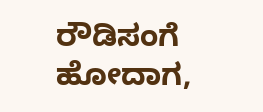ರೌಡಿಸಂಗೆ ಹೋದಾಗ,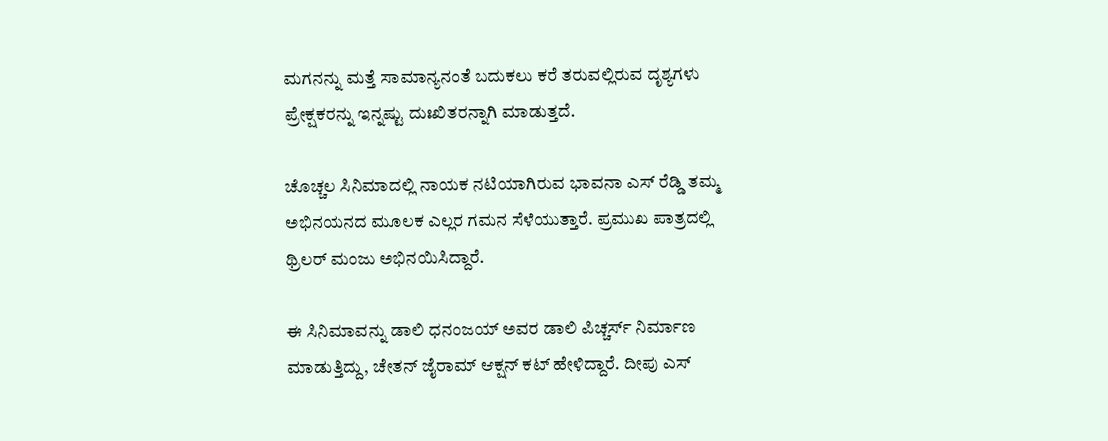ಮಗನನ್ನು ಮತ್ತೆ ಸಾಮಾನ್ಯನಂತೆ ಬದುಕಲು ಕರೆ ತರುವಲ್ಲಿರುವ ದೃಶ್ಯಗಳು ಪ್ರೇಕ್ಷಕರನ್ನು ಇನ್ನಷ್ಟು ದುಃಖಿತರನ್ನಾಗಿ ಮಾಡುತ್ತದೆ.

ಚೊಚ್ಚಲ ಸಿನಿಮಾದಲ್ಲಿ ನಾಯಕ ನಟಿಯಾಗಿರುವ ಭಾವನಾ ಎಸ್‌ ರೆಡ್ಡಿ ತಮ್ಮ ಅಭಿನಯನದ ಮೂಲಕ ಎಲ್ಲರ ಗಮನ ಸೆಳೆಯುತ್ತಾರೆ. ಪ್ರಮುಖ ಪಾತ್ರದಲ್ಲಿ ಥ್ರಿಲರ್‌ ಮಂಜು ಅಭಿನಯಿಸಿದ್ದಾರೆ.

ಈ ಸಿನಿಮಾವನ್ನು ಡಾಲಿ ಧನಂಜಯ್‌ ಅವರ ಡಾಲಿ ಪಿಚ್ಚರ್ಸ್‌ ನಿರ್ಮಾಣ ಮಾಡುತ್ತಿದ್ದು, ಚೇತನ್‌ ಜೈರಾಮ್‌ ಆಕ್ಷನ್‌ ಕಟ್‌ ಹೇಳಿದ್ದಾರೆ. ದೀಪು ಎಸ್‌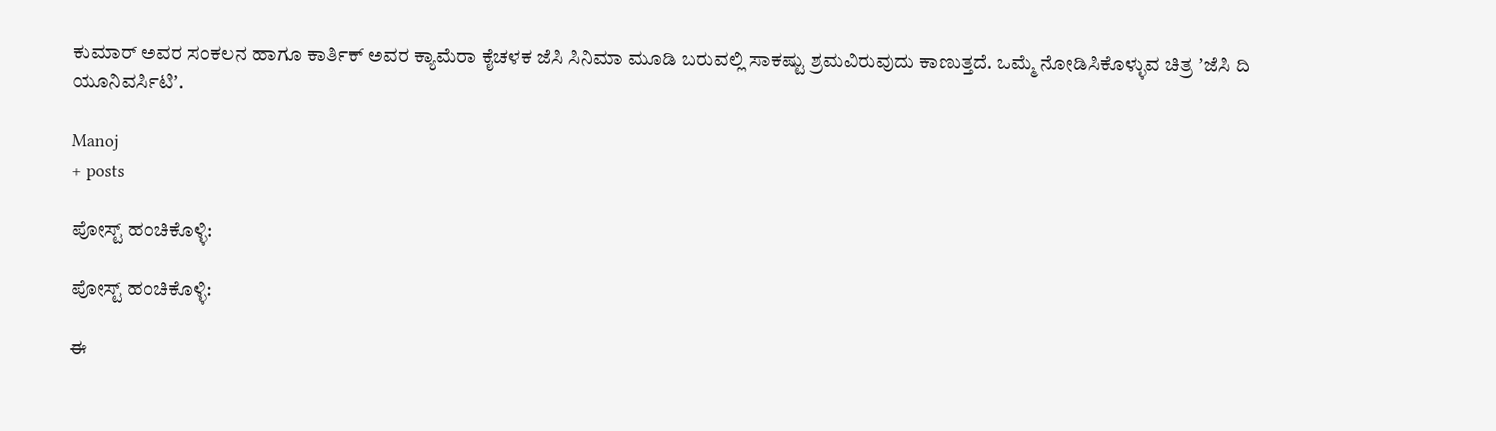ಕುಮಾರ್‌ ಅವರ ಸಂಕಲನ ಹಾಗೂ ಕಾರ್ತಿಕ್‌ ಅವರ ಕ್ಯಾಮೆರಾ ಕೈಚಳಕ ಜೆಸಿ ಸಿನಿಮಾ ಮೂಡಿ ಬರುವಲ್ಲಿ ಸಾಕಷ್ಟು ಶ್ರಮವಿರುವುದು ಕಾಣುತ್ತದೆ. ಒಮ್ಮೆ ನೋಡಿಸಿಕೊಳ್ಳುವ ಚಿತ್ರ ʼಜೆಸಿ ದಿ ಯೂನಿವರ್ಸಿಟಿʼ.

Manoj
+ posts

ಪೋಸ್ಟ್ ಹಂಚಿಕೊಳ್ಳಿ:

ಪೋಸ್ಟ್ ಹಂಚಿಕೊಳ್ಳಿ:

ಈ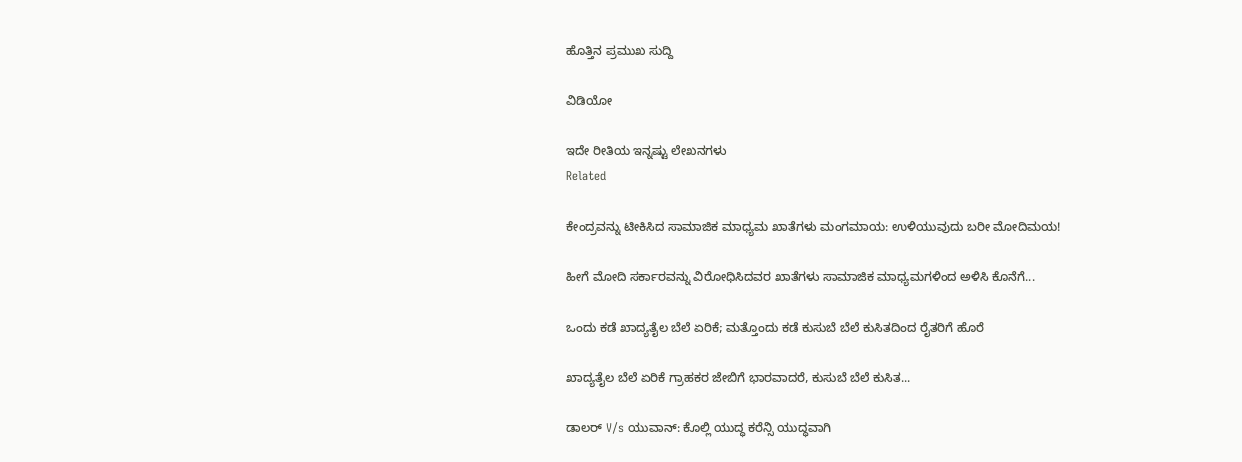ಹೊತ್ತಿನ ಪ್ರಮುಖ ಸುದ್ದಿ

ವಿಡಿಯೋ

ಇದೇ ರೀತಿಯ ಇನ್ನಷ್ಟು ಲೇಖನಗಳು
Related

ಕೇಂದ್ರವನ್ನು ಟೀಕಿಸಿದ ಸಾಮಾಜಿಕ ಮಾಧ್ಯಮ ಖಾತೆಗಳು ಮಂಗಮಾಯ: ಉಳಿಯುವುದು ಬರೀ ಮೋದಿಮಯ!

ಹೀಗೆ ಮೋದಿ ಸರ್ಕಾರವನ್ನು ವಿರೋಧಿಸಿದವರ ಖಾತೆಗಳು ಸಾಮಾಜಿಕ ಮಾಧ್ಯಮಗಳಿಂದ ಅಳಿಸಿ ಕೊನೆಗೆ...

ಒಂದು ಕಡೆ ಖಾದ್ಯತೈಲ ಬೆಲೆ ಏರಿಕೆ; ಮತ್ತೊಂದು ಕಡೆ ಕುಸುಬೆ ಬೆಲೆ ಕುಸಿತದಿಂದ ರೈತರಿಗೆ ಹೊರೆ

ಖಾದ್ಯತೈಲ ಬೆಲೆ ಏರಿಕೆ ಗ್ರಾಹಕರ ಜೇಬಿಗೆ ಭಾರವಾದರೆ, ಕುಸುಬೆ ಬೆಲೆ ಕುಸಿತ...

ಡಾಲರ್ V/s ಯುವಾನ್: ಕೊಲ್ಲಿ ಯುದ್ಧ ಕರೆನ್ಸಿ ಯುದ್ಧವಾಗಿ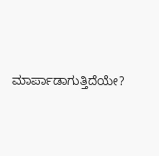ಮಾರ್ಪಾಡಾಗುತ್ತಿದೆಯೇ?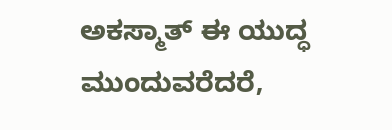ಅಕಸ್ಮಾತ್ ಈ ಯುದ್ಧ ಮುಂದುವರೆದರೆ,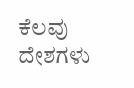ಕೆಲವು ದೇಶಗಳು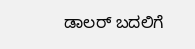ಡಾಲರ್ ಬದಲಿಗೆ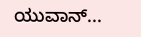ಯುವಾನ್...